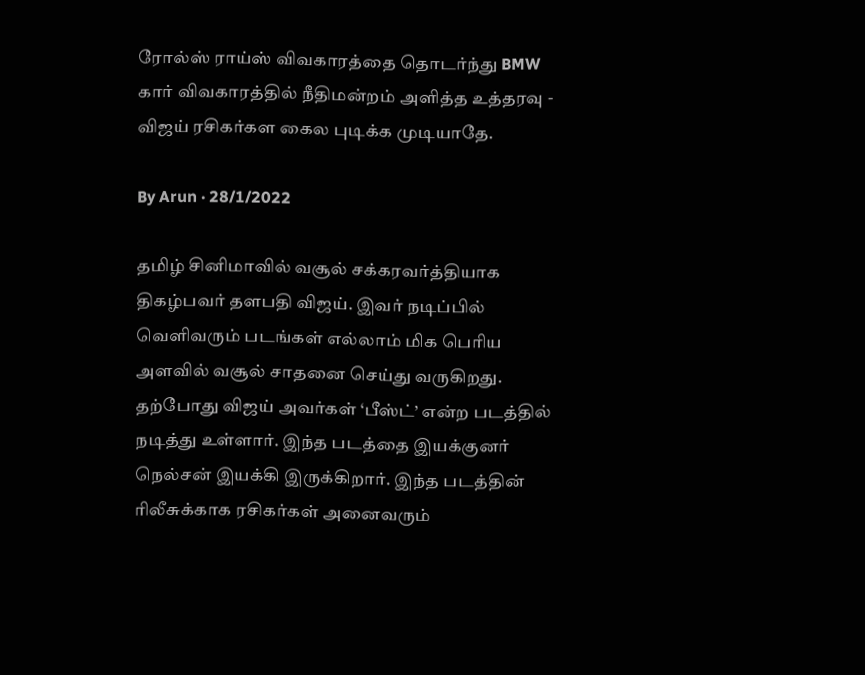ரோல்ஸ் ராய்ஸ் விவகாரத்தை தொடர்ந்து BMW கார் விவகாரத்தில் நீதிமன்றம் அளித்த உத்தரவு - விஜய் ரசிகர்கள கைல புடிக்க முடியாதே.

By Arun · 28/1/2022

தமிழ் சினிமாவில் வசூல் சக்கரவர்த்தியாக திகழ்பவர் தளபதி விஜய். இவர் நடிப்பில் வெளிவரும் படங்கள் எல்லாம் மிக பெரிய அளவில் வசூல் சாதனை செய்து வருகிறது. தற்போது விஜய் அவர்கள் ‘பீஸ்ட்’ என்ற படத்தில் நடித்து உள்ளார். இந்த படத்தை இயக்குனர் நெல்சன் இயக்கி இருக்கிறார். இந்த படத்தின் ரிலீசுக்காக ரசிகர்கள் அனைவரும்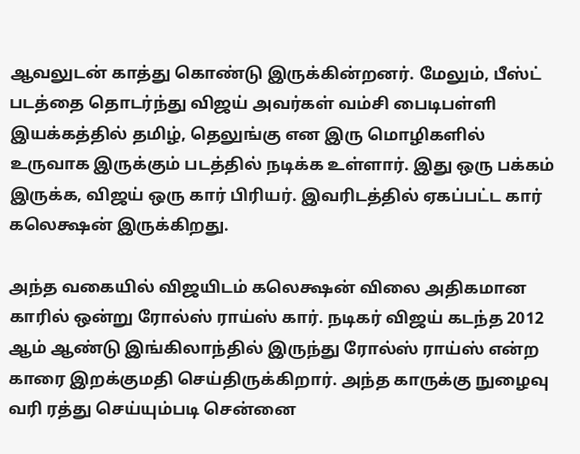ஆவலுடன் காத்து கொண்டு இருக்கின்றனர். மேலும், பீஸ்ட் படத்தை தொடர்ந்து விஜய் அவர்கள் வம்சி பைடிபள்ளி இயக்கத்தில் தமிழ், தெலுங்கு என இரு மொழிகளில் உருவாக இருக்கும் படத்தில் நடிக்க உள்ளார். இது ஒரு பக்கம் இருக்க, விஜய் ஒரு கார் பிரியர். இவரிடத்தில் ஏகப்பட்ட கார் கலெக்ஷன் இருக்கிறது.

அந்த வகையில் விஜயிடம் கலெக்ஷன் விலை அதிகமான காரில் ஒன்று ரோல்ஸ் ராய்ஸ் கார். நடிகர் விஜய் கடந்த 2012 ஆம் ஆண்டு இங்கிலாந்தில் இருந்து ரோல்ஸ் ராய்ஸ் என்ற காரை இறக்குமதி செய்திருக்கிறார். அந்த காருக்கு நுழைவு வரி ரத்து செய்யும்படி சென்னை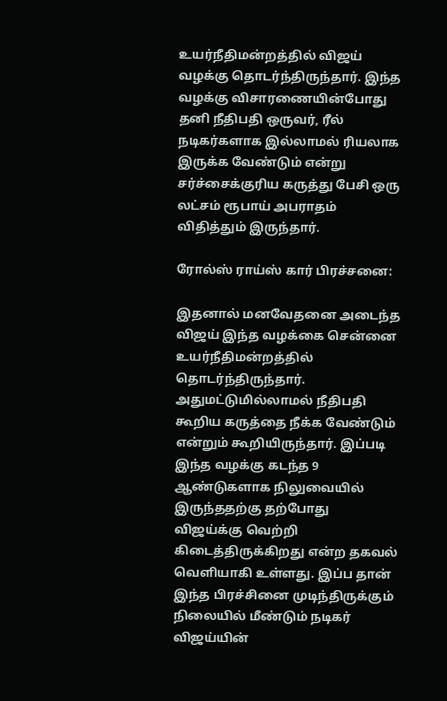உயர்நீதிமன்றத்தில் விஜய் வழக்கு தொடர்ந்திருந்தார். இந்த வழக்கு விசாரணையின்போது தனி நீதிபதி ஒருவர், ரீல் நடிகர்களாக இல்லாமல் ரியலாக இருக்க வேண்டும் என்று சர்ச்சைக்குரிய கருத்து பேசி ஒரு லட்சம் ரூபாய் அபராதம் விதித்தும் இருந்தார்.

ரோல்ஸ் ராய்ஸ் கார் பிரச்சனை:

இதனால் மனவேதனை அடைந்த விஜய் இந்த வழக்கை சென்னை உயர்நீதிமன்றத்தில் தொடர்ந்திருந்தார். அதுமட்டுமில்லாமல் நீதிபதி கூறிய கருத்தை நீக்க வேண்டும் என்றும் கூறியிருந்தார். இப்படி இந்த வழக்கு கடந்த 9 ஆண்டுகளாக நிலுவையில் இருந்ததற்கு தற்போது விஜய்க்கு வெற்றி கிடைத்திருக்கிறது என்ற தகவல் வெளியாகி உள்ளது. இப்ப தான் இந்த பிரச்சினை முடிந்திருக்கும் நிலையில் மீண்டும் நடிகர் விஜய்யின்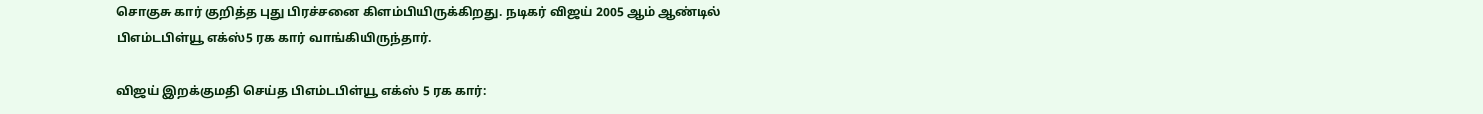சொகுசு கார் குறித்த புது பிரச்சனை கிளம்பியிருக்கிறது. நடிகர் விஜய் 2005 ஆம் ஆண்டில் பிஎம்டபிள்யூ எக்ஸ்5 ரக கார் வாங்கியிருந்தார்.

விஜய் இறக்குமதி செய்த பிஎம்டபிள்யூ எக்ஸ் 5 ரக கார்: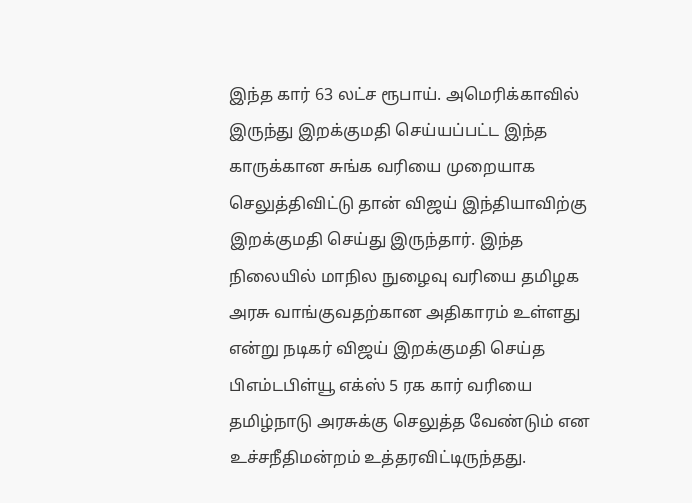இந்த கார் 63 லட்ச ரூபாய். அமெரிக்காவில் இருந்து இறக்குமதி செய்யப்பட்ட இந்த காருக்கான சுங்க வரியை முறையாக செலுத்திவிட்டு தான் விஜய் இந்தியாவிற்கு இறக்குமதி செய்து இருந்தார். இந்த நிலையில் மாநில நுழைவு வரியை தமிழக அரசு வாங்குவதற்கான அதிகாரம் உள்ளது என்று நடிகர் விஜய் இறக்குமதி செய்த பிஎம்டபிள்யூ எக்ஸ் 5 ரக கார் வரியை தமிழ்நாடு அரசுக்கு செலுத்த வேண்டும் என உச்சநீதிமன்றம் உத்தரவிட்டிருந்தது.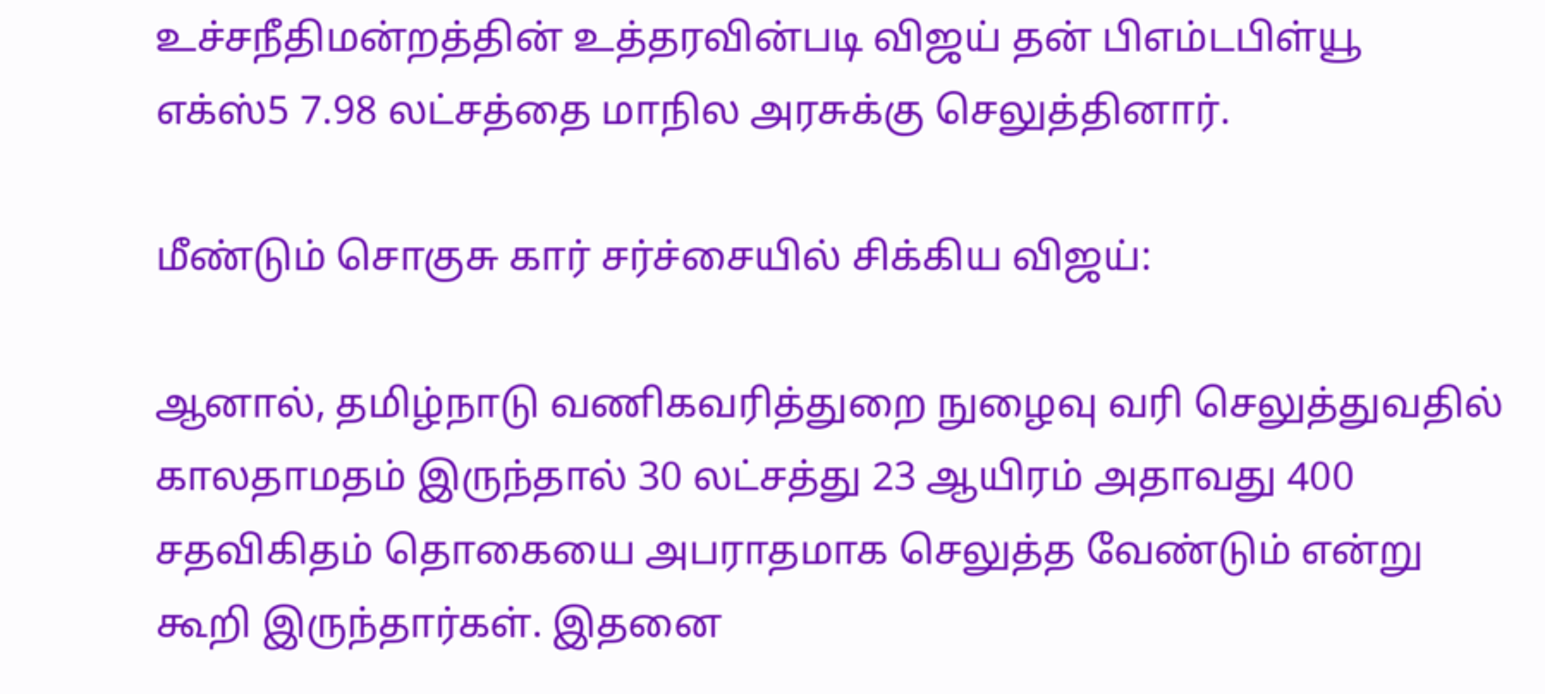உச்சநீதிமன்றத்தின் உத்தரவின்படி விஜய் தன் பிஎம்டபிள்யூ எக்ஸ்5 7.98 லட்சத்தை மாநில அரசுக்கு செலுத்தினார்.

மீண்டும் சொகுசு கார் சர்ச்சையில் சிக்கிய விஜய்:

ஆனால், தமிழ்நாடு வணிகவரித்துறை நுழைவு வரி செலுத்துவதில் காலதாமதம் இருந்தால் 30 லட்சத்து 23 ஆயிரம் அதாவது 400 சதவிகிதம் தொகையை அபராதமாக செலுத்த வேண்டும் என்று கூறி இருந்தார்கள். இதனை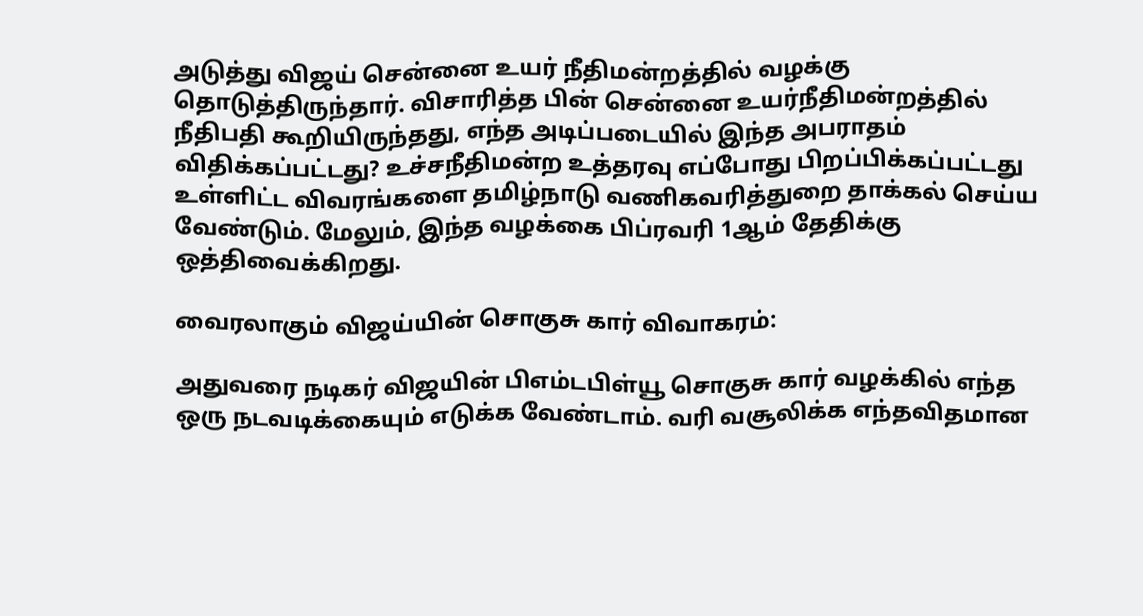அடுத்து விஜய் சென்னை உயர் நீதிமன்றத்தில் வழக்கு தொடுத்திருந்தார். விசாரித்த பின் சென்னை உயர்நீதிமன்றத்தில் நீதிபதி கூறியிருந்தது, எந்த அடிப்படையில் இந்த அபராதம் விதிக்கப்பட்டது? உச்சநீதிமன்ற உத்தரவு எப்போது பிறப்பிக்கப்பட்டது உள்ளிட்ட விவரங்களை தமிழ்நாடு வணிகவரித்துறை தாக்கல் செய்ய வேண்டும். மேலும், இந்த வழக்கை பிப்ரவரி 1ஆம் தேதிக்கு ஒத்திவைக்கிறது.

வைரலாகும் விஜய்யின் சொகுசு கார் விவாகரம்:

அதுவரை நடிகர் விஜயின் பிஎம்டபிள்யூ சொகுசு கார் வழக்கில் எந்த ஒரு நடவடிக்கையும் எடுக்க வேண்டாம். வரி வசூலிக்க எந்தவிதமான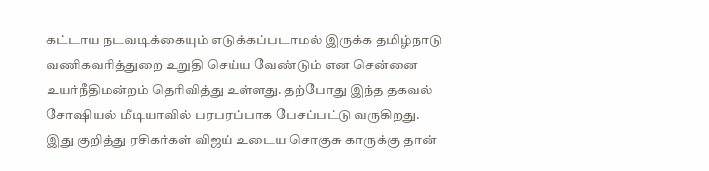கட்டாய நடவடிக்கையும் எடுக்கப்படாமல் இருக்க தமிழ்நாடு வணிகவரித்துறை உறுதி செய்ய வேண்டும் என சென்னை உயர்நீதிமன்றம் தெரிவித்து உள்ளது. தற்போது இந்த தகவல் சோஷியல் மீடியாவில் பரபரப்பாக பேசப்பட்டு வருகிறது. இது குறித்து ரசிகர்கள் விஜய் உடைய சொகுசு காருக்கு தான்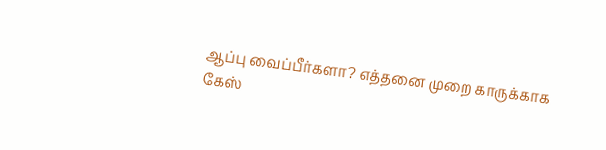ஆப்பு வைப்பீர்களா? எத்தனை முறை காருக்காக கேஸ்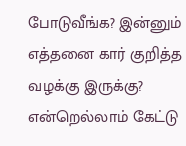போடுவீங்க? இன்னும் எத்தனை கார் குறித்த வழக்கு இருக்கு? என்றெல்லாம் கேட்டு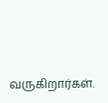வருகிறார்கள்.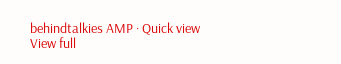behindtalkies AMP · Quick view
View full